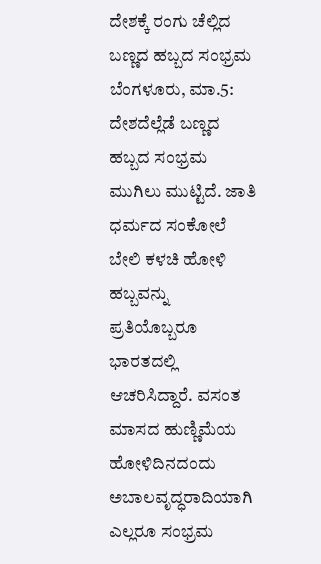ದೇಶಕ್ಕೆ ರಂಗು ಚೆಲ್ಲಿದ ಬಣ್ಣದ ಹಬ್ಬದ ಸಂಭ್ರಮ
ಬೆಂಗಳೂರು, ಮಾ.5: ದೇಶದೆಲ್ಲೆಡೆ ಬಣ್ಣದ ಹಬ್ಬದ ಸಂಭ್ರಮ ಮುಗಿಲು ಮುಟ್ಟಿದೆ. ಜಾತಿ ಧರ್ಮದ ಸಂಕೋಲೆ ಬೇಲಿ ಕಳಚಿ ಹೋಳಿ ಹಬ್ಬವನ್ನು ಪ್ರತಿಯೊಬ್ಬರೂ ಭಾರತದಲ್ಲಿ ಆಚರಿಸಿದ್ದಾರೆ. ವಸಂತ ಮಾಸದ ಹುಣ್ಣಿಮೆಯ ಹೋಳಿದಿನದಂದು ಅಬಾಲವೃದ್ಧರಾದಿಯಾಗಿ ಎಲ್ಲರೂ ಸಂಭ್ರಮ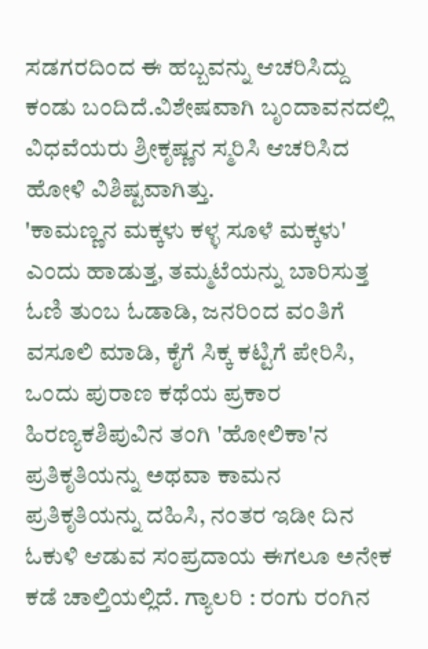ಸಡಗರದಿಂದ ಈ ಹಬ್ಬವನ್ನು ಆಚರಿಸಿದ್ದು ಕಂಡು ಬಂದಿದೆ.ವಿಶೇಷವಾಗಿ ಬೃಂದಾವನದಲ್ಲಿ ವಿಧವೆಯರು ಶ್ರೀಕೃಷ್ಣನ ಸ್ಮರಿಸಿ ಆಚರಿಸಿದ ಹೋಳಿ ವಿಶಿಷ್ಟವಾಗಿತ್ತು.
'ಕಾಮಣ್ಣನ ಮಕ್ಕಳು ಕಳ್ಳ ಸೂಳೆ ಮಕ್ಕಳು' ಎಂದು ಹಾಡುತ್ತ, ತಮ್ಮಟೆಯನ್ನು ಬಾರಿಸುತ್ತ ಓಣಿ ತುಂಬ ಓಡಾಡಿ, ಜನರಿಂದ ವಂತಿಗೆ ವಸೂಲಿ ಮಾಡಿ, ಕೈಗೆ ಸಿಕ್ಕ ಕಟ್ಟಿಗೆ ಪೇರಿಸಿ, ಒಂದು ಪುರಾಣ ಕಥೆಯ ಪ್ರಕಾರ ಹಿರಣ್ಯಕಶಿಪುವಿನ ತಂಗಿ 'ಹೋಲಿಕಾ'ನ ಪ್ರತಿಕೃತಿಯನ್ನು ಅಥವಾ ಕಾಮನ ಪ್ರತಿಕೃತಿಯನ್ನು ದಹಿಸಿ, ನಂತರ ಇಡೀ ದಿನ ಓಕುಳಿ ಆಡುವ ಸಂಪ್ರದಾಯ ಈಗಲೂ ಅನೇಕ ಕಡೆ ಚಾಲ್ತಿಯಲ್ಲಿದೆ. ಗ್ಯಾಲರಿ : ರಂಗು ರಂಗಿನ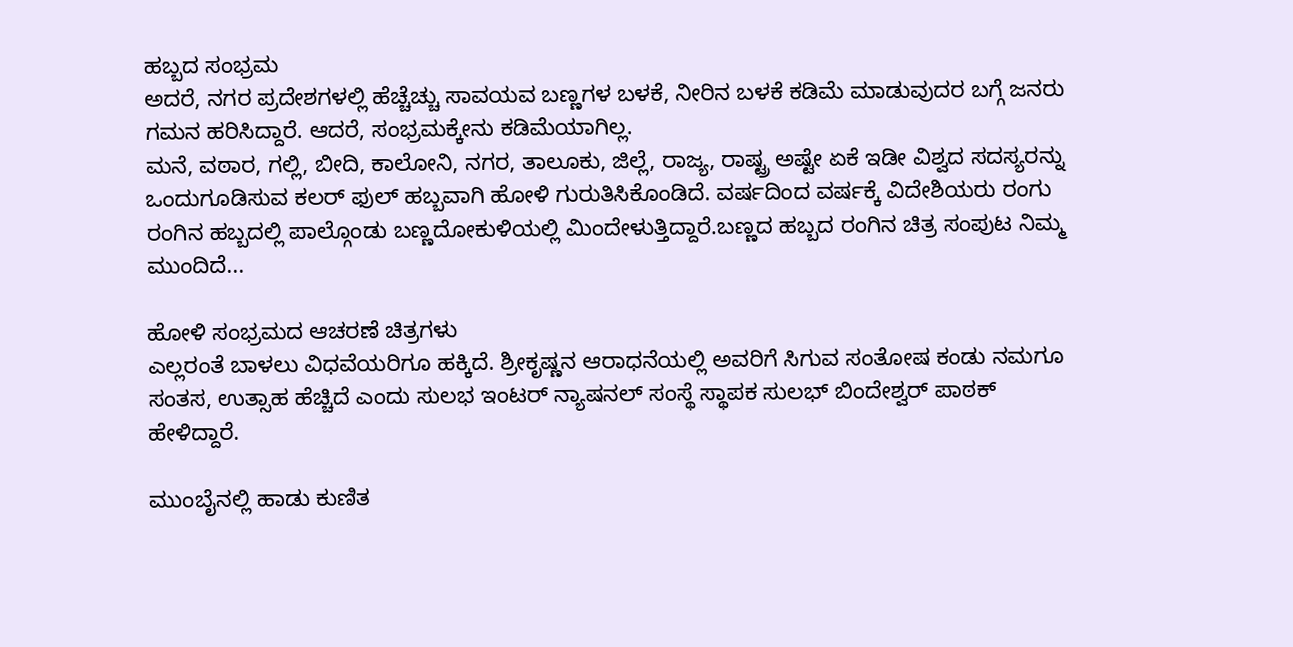ಹಬ್ಬದ ಸಂಭ್ರಮ
ಅದರೆ, ನಗರ ಪ್ರದೇಶಗಳಲ್ಲಿ ಹೆಚ್ಚೆಚ್ಚು ಸಾವಯವ ಬಣ್ಣಗಳ ಬಳಕೆ, ನೀರಿನ ಬಳಕೆ ಕಡಿಮೆ ಮಾಡುವುದರ ಬಗ್ಗೆ ಜನರು ಗಮನ ಹರಿಸಿದ್ದಾರೆ. ಆದರೆ, ಸಂಭ್ರಮಕ್ಕೇನು ಕಡಿಮೆಯಾಗಿಲ್ಲ.
ಮನೆ, ವಠಾರ, ಗಲ್ಲಿ, ಬೀದಿ, ಕಾಲೋನಿ, ನಗರ, ತಾಲೂಕು, ಜಿಲ್ಲೆ, ರಾಜ್ಯ, ರಾಷ್ಟ್ರ ಅಷ್ಟೇ ಏಕೆ ಇಡೀ ವಿಶ್ವದ ಸದಸ್ಯರನ್ನು ಒಂದುಗೂಡಿಸುವ ಕಲರ್ ಫುಲ್ ಹಬ್ಬವಾಗಿ ಹೋಳಿ ಗುರುತಿಸಿಕೊಂಡಿದೆ. ವರ್ಷದಿಂದ ವರ್ಷಕ್ಕೆ ವಿದೇಶಿಯರು ರಂಗು ರಂಗಿನ ಹಬ್ಬದಲ್ಲಿ ಪಾಲ್ಗೊಂಡು ಬಣ್ಣದೋಕುಳಿಯಲ್ಲಿ ಮಿಂದೇಳುತ್ತಿದ್ದಾರೆ.ಬಣ್ಣದ ಹಬ್ಬದ ರಂಗಿನ ಚಿತ್ರ ಸಂಪುಟ ನಿಮ್ಮ ಮುಂದಿದೆ...

ಹೋಳಿ ಸಂಭ್ರಮದ ಆಚರಣೆ ಚಿತ್ರಗಳು
ಎಲ್ಲರಂತೆ ಬಾಳಲು ವಿಧವೆಯರಿಗೂ ಹಕ್ಕಿದೆ. ಶ್ರೀಕೃಷ್ಣನ ಆರಾಧನೆಯಲ್ಲಿ ಅವರಿಗೆ ಸಿಗುವ ಸಂತೋಷ ಕಂಡು ನಮಗೂ ಸಂತಸ, ಉತ್ಸಾಹ ಹೆಚ್ಚಿದೆ ಎಂದು ಸುಲಭ ಇಂಟರ್ ನ್ಯಾಷನಲ್ ಸಂಸ್ಥೆ ಸ್ಥಾಪಕ ಸುಲಭ್ ಬಿಂದೇಶ್ವರ್ ಪಾಠಕ್ ಹೇಳಿದ್ದಾರೆ.

ಮುಂಬೈನಲ್ಲಿ ಹಾಡು ಕುಣಿತ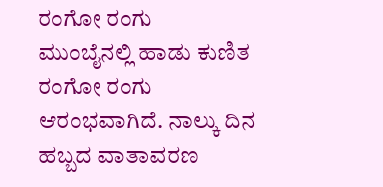ರಂಗೋ ರಂಗು
ಮುಂಬೈನಲ್ಲಿ ಹಾಡು ಕುಣಿತ ರಂಗೋ ರಂಗು ಆರಂಭವಾಗಿದೆ. ನಾಲ್ಕು ದಿನ ಹಬ್ಬದ ವಾತಾವರಣ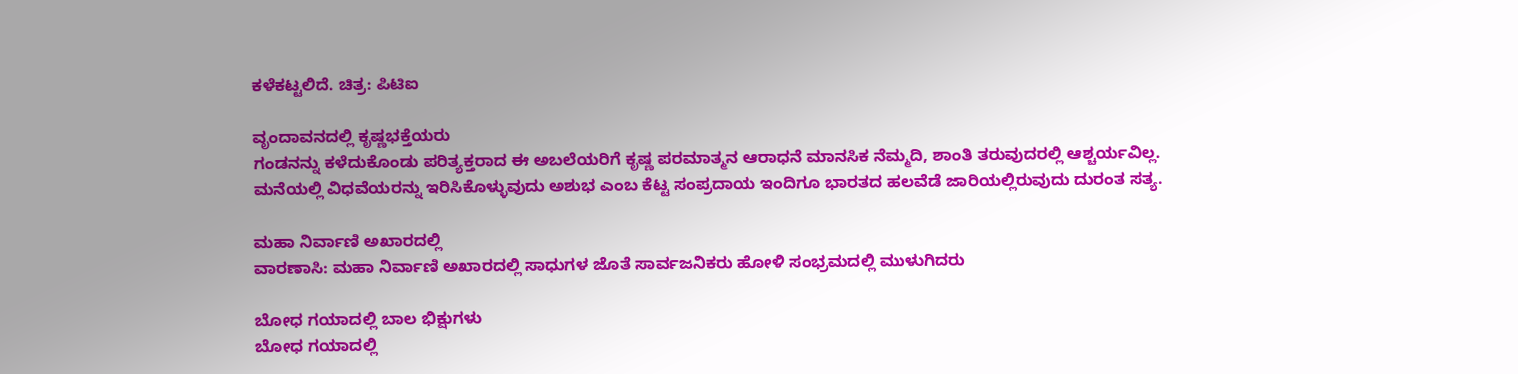ಕಳೆಕಟ್ಟಲಿದೆ. ಚಿತ್ರ: ಪಿಟಿಐ

ವೃಂದಾವನದಲ್ಲಿ ಕೃಷ್ಣಭಕ್ತೆಯರು
ಗಂಡನನ್ನು ಕಳೆದುಕೊಂಡು ಪರಿತ್ಯಕ್ತರಾದ ಈ ಅಬಲೆಯರಿಗೆ ಕೃಷ್ಣ ಪರಮಾತ್ಮನ ಆರಾಧನೆ ಮಾನಸಿಕ ನೆಮ್ಮದಿ, ಶಾಂತಿ ತರುವುದರಲ್ಲಿ ಆಶ್ಚರ್ಯವಿಲ್ಲ. ಮನೆಯಲ್ಲಿ ವಿಧವೆಯರನ್ನು ಇರಿಸಿಕೊಳ್ಳುವುದು ಅಶುಭ ಎಂಬ ಕೆಟ್ಟ ಸಂಪ್ರದಾಯ ಇಂದಿಗೂ ಭಾರತದ ಹಲವೆಡೆ ಜಾರಿಯಲ್ಲಿರುವುದು ದುರಂತ ಸತ್ಯ.

ಮಹಾ ನಿರ್ವಾಣಿ ಅಖಾರದಲ್ಲಿ
ವಾರಣಾಸಿ: ಮಹಾ ನಿರ್ವಾಣಿ ಅಖಾರದಲ್ಲಿ ಸಾಧುಗಳ ಜೊತೆ ಸಾರ್ವಜನಿಕರು ಹೋಳಿ ಸಂಭ್ರಮದಲ್ಲಿ ಮುಳುಗಿದರು

ಬೋಧ ಗಯಾದಲ್ಲಿ ಬಾಲ ಭಿಕ್ಷುಗಳು
ಬೋಧ ಗಯಾದಲ್ಲಿ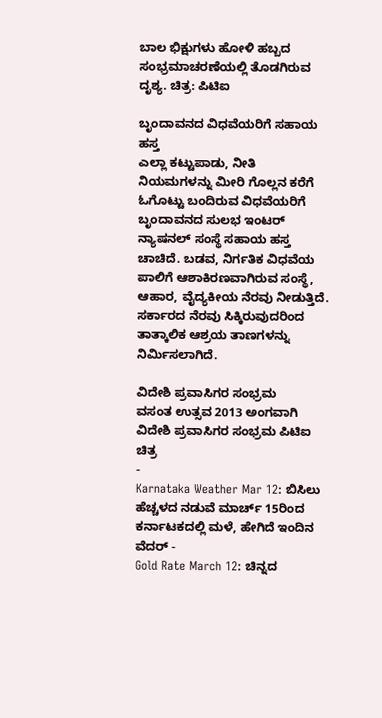ಬಾಲ ಭಿಕ್ಷುಗಳು ಹೋಳಿ ಹಬ್ಬದ ಸಂಭ್ರಮಾಚರಣೆಯಲ್ಲಿ ತೊಡಗಿರುವ ದೃಶ್ಯ. ಚಿತ್ರ: ಪಿಟಿಐ

ಬೃಂದಾವನದ ವಿಧವೆಯರಿಗೆ ಸಹಾಯ ಹಸ್ತ
ಎಲ್ಲಾ ಕಟ್ಟುಪಾಡು, ನೀತಿ ನಿಯಮಗಳನ್ನು ಮೀರಿ ಗೊಲ್ಲನ ಕರೆಗೆ ಓಗೊಟ್ಟು ಬಂದಿರುವ ವಿಧವೆಯರಿಗೆ ಬೃಂದಾವನದ ಸುಲಭ ಇಂಟರ್ ನ್ಯಾಷನಲ್ ಸಂಸ್ಥೆ ಸಹಾಯ ಹಸ್ತ ಚಾಚಿದೆ. ಬಡವ, ನಿರ್ಗತಿಕ ವಿಧವೆಯ ಪಾಲಿಗೆ ಆಶಾಕಿರಣವಾಗಿರುವ ಸಂಸ್ಥೆ, ಆಹಾರ, ವೈದ್ಯಕೀಯ ನೆರವು ನೀಡುತ್ತಿದೆ. ಸರ್ಕಾರದ ನೆರವು ಸಿಕ್ಕಿರುವುದರಿಂದ ತಾತ್ಕಾಲಿಕ ಆಶ್ರಯ ತಾಣಗಳನ್ನು ನಿರ್ಮಿಸಲಾಗಿದೆ.

ವಿದೇಶಿ ಪ್ರವಾಸಿಗರ ಸಂಭ್ರಮ
ವಸಂತ ಉತ್ಸವ 2013 ಅಂಗವಾಗಿ ವಿದೇಶಿ ಪ್ರವಾಸಿಗರ ಸಂಭ್ರಮ ಪಿಟಿಐ ಚಿತ್ರ
-
Karnataka Weather Mar 12: ಬಿಸಿಲು ಹೆಚ್ಚಳದ ನಡುವೆ ಮಾರ್ಚ್ 15ರಿಂದ ಕರ್ನಾಟಕದಲ್ಲಿ ಮಳೆ, ಹೇಗಿದೆ ಇಂದಿನ ವೆದರ್ -
Gold Rate March 12: ಚಿನ್ನದ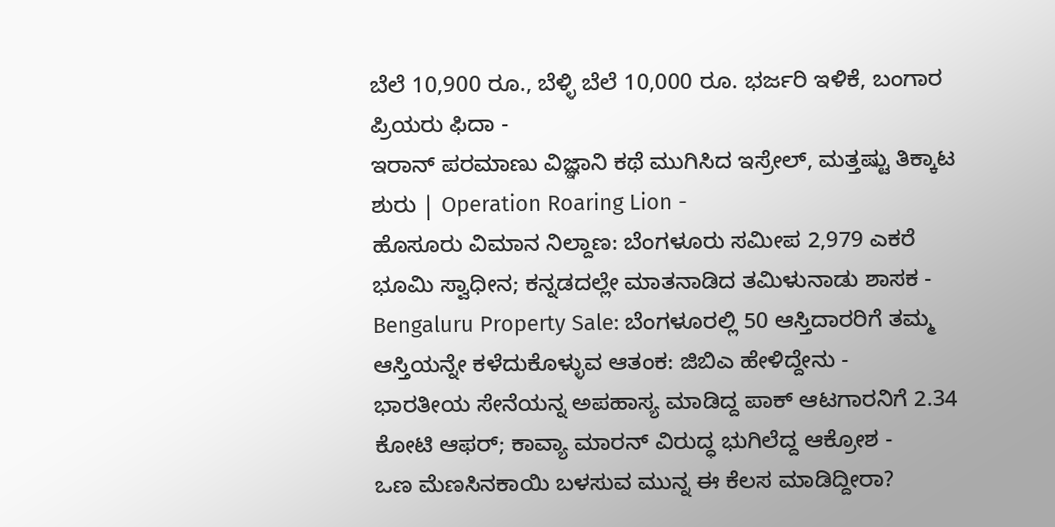ಬೆಲೆ 10,900 ರೂ., ಬೆಳ್ಳಿ ಬೆಲೆ 10,000 ರೂ. ಭರ್ಜರಿ ಇಳಿಕೆ, ಬಂಗಾರ ಪ್ರಿಯರು ಫಿದಾ -
ಇರಾನ್ ಪರಮಾಣು ವಿಜ್ಞಾನಿ ಕಥೆ ಮುಗಿಸಿದ ಇಸ್ರೇಲ್, ಮತ್ತಷ್ಟು ತಿಕ್ಕಾಟ ಶುರು | Operation Roaring Lion -
ಹೊಸೂರು ವಿಮಾನ ನಿಲ್ದಾಣ: ಬೆಂಗಳೂರು ಸಮೀಪ 2,979 ಎಕರೆ ಭೂಮಿ ಸ್ವಾಧೀನ; ಕನ್ನಡದಲ್ಲೇ ಮಾತನಾಡಿದ ತಮಿಳುನಾಡು ಶಾಸಕ -
Bengaluru Property Sale: ಬೆಂಗಳೂರಲ್ಲಿ 50 ಆಸ್ತಿದಾರರಿಗೆ ತಮ್ಮ ಆಸ್ತಿಯನ್ನೇ ಕಳೆದುಕೊಳ್ಳುವ ಆತಂಕ: ಜಿಬಿಎ ಹೇಳಿದ್ದೇನು -
ಭಾರತೀಯ ಸೇನೆಯನ್ನ ಅಪಹಾಸ್ಯ ಮಾಡಿದ್ದ ಪಾಕ್ ಆಟಗಾರನಿಗೆ 2.34 ಕೋಟಿ ಆಫರ್; ಕಾವ್ಯಾ ಮಾರನ್ ವಿರುದ್ಧ ಭುಗಿಲೆದ್ದ ಆಕ್ರೋಶ -
ಒಣ ಮೆಣಸಿನಕಾಯಿ ಬಳಸುವ ಮುನ್ನ ಈ ಕೆಲಸ ಮಾಡಿದ್ದೀರಾ?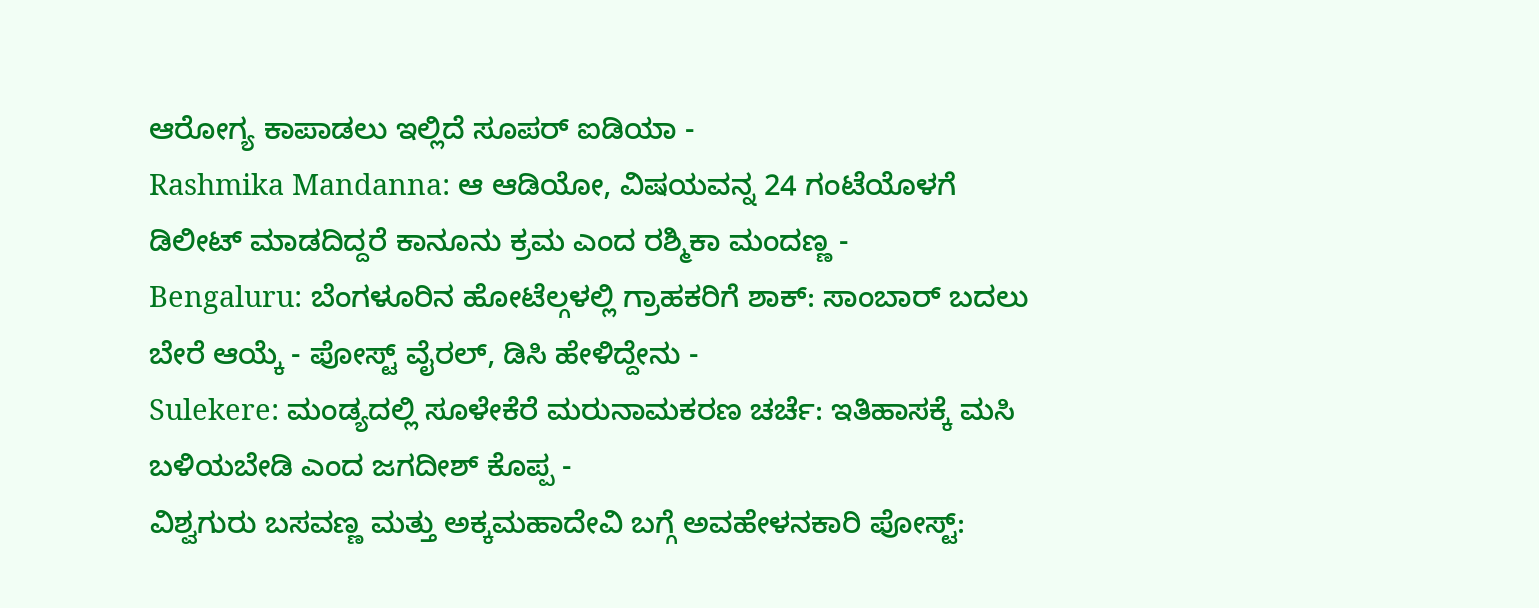ಆರೋಗ್ಯ ಕಾಪಾಡಲು ಇಲ್ಲಿದೆ ಸೂಪರ್ ಐಡಿಯಾ -
Rashmika Mandanna: ಆ ಆಡಿಯೋ, ವಿಷಯವನ್ನ 24 ಗಂಟೆಯೊಳಗೆ ಡಿಲೀಟ್ ಮಾಡದಿದ್ದರೆ ಕಾನೂನು ಕ್ರಮ ಎಂದ ರಶ್ಮಿಕಾ ಮಂದಣ್ಣ -
Bengaluru: ಬೆಂಗಳೂರಿನ ಹೋಟೆಲ್ಗಳಲ್ಲಿ ಗ್ರಾಹಕರಿಗೆ ಶಾಕ್: ಸಾಂಬಾರ್ ಬದಲು ಬೇರೆ ಆಯ್ಕೆ - ಪೋಸ್ಟ್ ವೈರಲ್, ಡಿಸಿ ಹೇಳಿದ್ದೇನು -
Sulekere: ಮಂಡ್ಯದಲ್ಲಿ ಸೂಳೇಕೆರೆ ಮರುನಾಮಕರಣ ಚರ್ಚೆ: ಇತಿಹಾಸಕ್ಕೆ ಮಸಿ ಬಳಿಯಬೇಡಿ ಎಂದ ಜಗದೀಶ್ ಕೊಪ್ಪ -
ವಿಶ್ವಗುರು ಬಸವಣ್ಣ ಮತ್ತು ಅಕ್ಕಮಹಾದೇವಿ ಬಗ್ಗೆ ಅವಹೇಳನಕಾರಿ ಪೋಸ್ಟ್: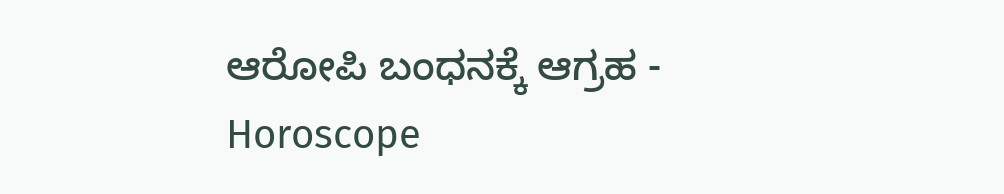ಆರೋಪಿ ಬಂಧನಕ್ಕೆ ಆಗ್ರಹ -
Horoscope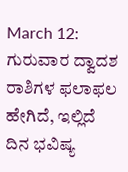March 12: ಗುರುವಾರ ದ್ವಾದಶ ರಾಶಿಗಳ ಫಲಾಫಲ ಹೇಗಿದೆ, ಇಲ್ಲಿದೆ ದಿನ ಭವಿಷ್ಯ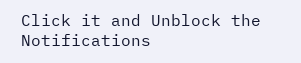Click it and Unblock the Notifications